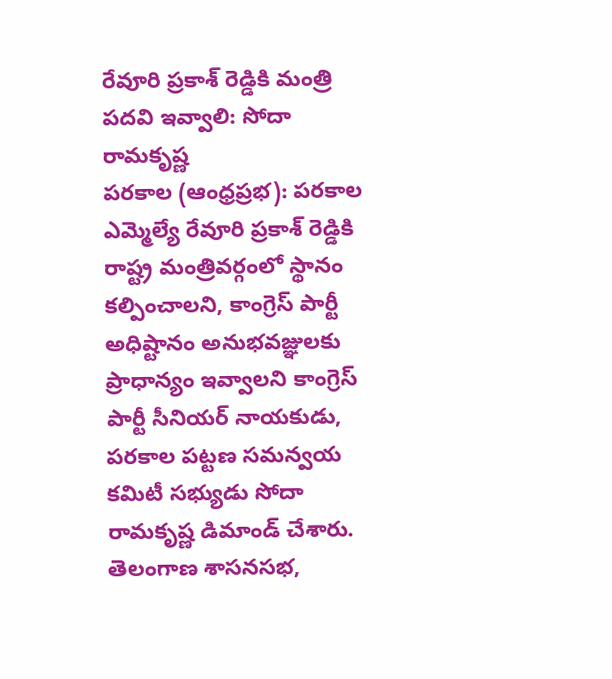రేవూరి ప్రకాశ్ రెడ్డికి మంత్రి పదవి ఇవ్వాలి: సోదా రామకృష్ణ
పరకాల (ఆంధ్రప్రభ): పరకాల ఎమ్మెల్యే రేవూరి ప్రకాశ్ రెడ్డికి రాష్ట్ర మంత్రివర్గంలో స్థానం కల్పించాలని, కాంగ్రెస్ పార్టీ అధిష్టానం అనుభవజ్ఞులకు ప్రాధాన్యం ఇవ్వాలని కాంగ్రెస్ పార్టీ సీనియర్ నాయకుడు, పరకాల పట్టణ సమన్వయ కమిటీ సభ్యుడు సోదా రామకృష్ణ డిమాండ్ చేశారు.
తెలంగాణ శాసనసభ,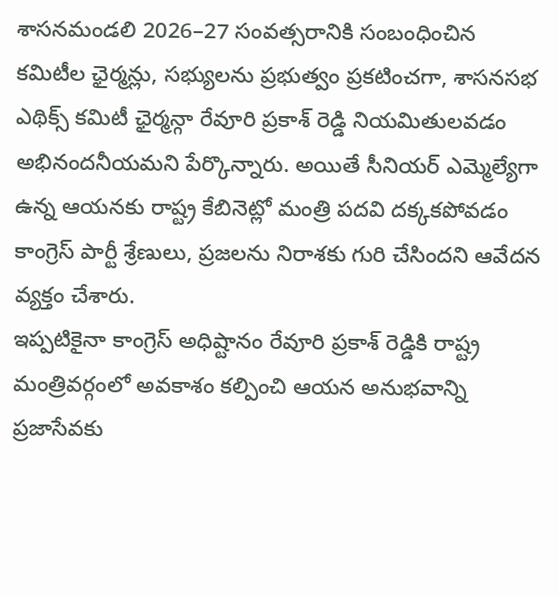శాసనమండలి 2026–27 సంవత్సరానికి సంబంధించిన కమిటీల ఛైర్మన్లు, సభ్యులను ప్రభుత్వం ప్రకటించగా, శాసనసభ ఎథిక్స్ కమిటీ ఛైర్మన్గా రేవూరి ప్రకాశ్ రెడ్డి నియమితులవడం అభినందనీయమని పేర్కొన్నారు. అయితే సీనియర్ ఎమ్మెల్యేగా ఉన్న ఆయనకు రాష్ట్ర కేబినెట్లో మంత్రి పదవి దక్కకపోవడం కాంగ్రెస్ పార్టీ శ్రేణులు, ప్రజలను నిరాశకు గురి చేసిందని ఆవేదన వ్యక్తం చేశారు.
ఇప్పటికైనా కాంగ్రెస్ అధిష్టానం రేవూరి ప్రకాశ్ రెడ్డికి రాష్ట్ర మంత్రివర్గంలో అవకాశం కల్పించి ఆయన అనుభవాన్ని ప్రజాసేవకు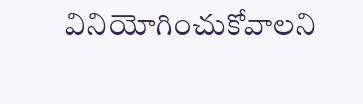వినియోగించుకోవాలని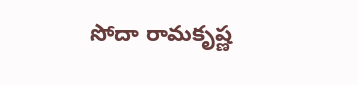సోదా రామకృష్ణ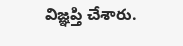విజ్ఞప్తి చేశారు.